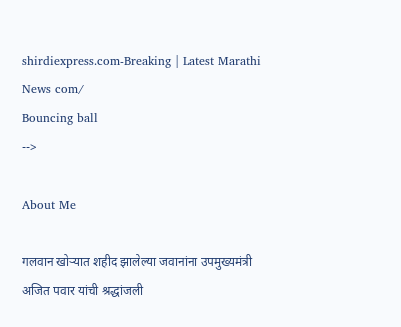shirdiexpress.com-Breaking | Latest Marathi News com/
Bouncing ball
-->

About Me

गलवान खोऱ्यात शहीद झालेल्या जवानांना उपमुख्यमंत्री अजित पवार यांची श्रद्धांजली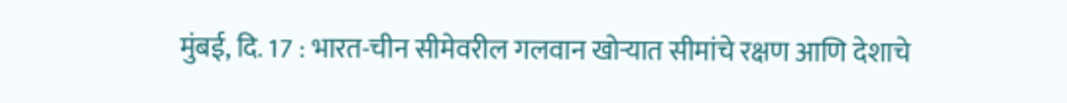मुंबई, दि. 17 : भारत-चीन सीमेवरील गलवान खोऱ्यात सीमांचे रक्षण आणि देशाचे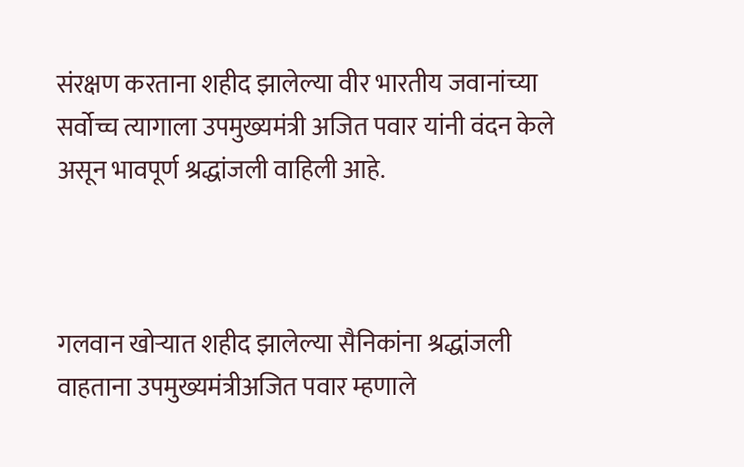संरक्षण करताना शहीद झालेल्या वीर भारतीय जवानांच्या सर्वोच्च त्यागाला उपमुख्यमंत्री अजित पवार यांनी वंदन केले असून भावपूर्ण श्रद्धांजली वाहिली आहे.



गलवान खोऱ्यात शहीद झालेल्या सैनिकांना श्रद्धांजली वाहताना उपमुख्यमंत्रीअजित पवार म्हणाले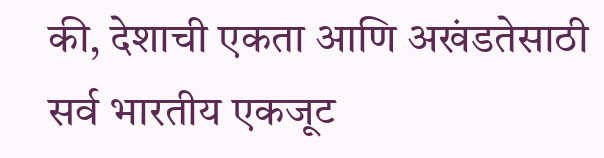की, देशाची एकता आणि अखंडतेसाठी सर्व भारतीय एकजूट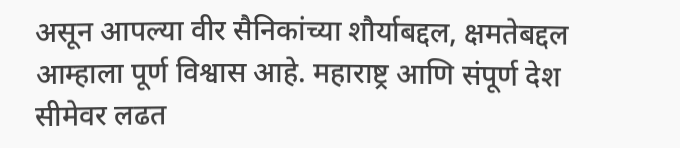असून आपल्या वीर सैनिकांच्या शौर्याबद्दल, क्षमतेबद्दल आम्हाला पूर्ण विश्वास आहे. महाराष्ट्र आणि संपूर्ण देश सीमेवर लढत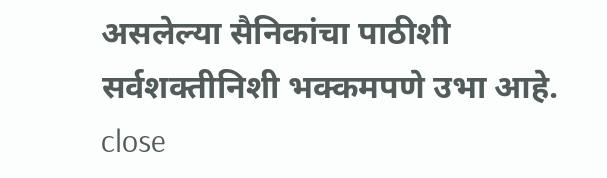असलेल्या सैनिकांचा पाठीशी सर्वशक्तीनिशी भक्कमपणे उभा आहे.
close